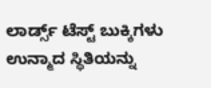ಲಾರ್ಡ್ಸ್ ಟೆಸ್ಟ್ ಬುಕ್ಕಿಗಳು ಉನ್ಮಾದ ಸ್ಥಿತಿಯನ್ನು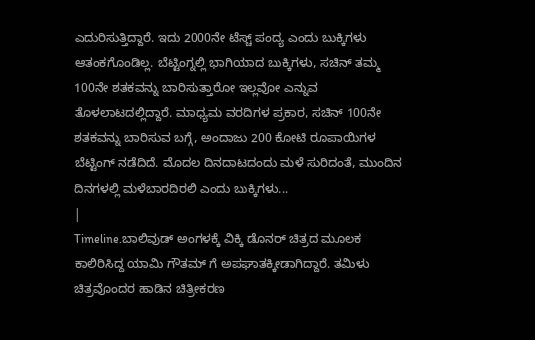ಎದುರಿಸುತ್ತಿದ್ದಾರೆ. ಇದು 2000ನೇ ಟೆಸ್ಚ್ ಪಂದ್ಯ ಎಂದು ಬುಕ್ಕಿಗಳು ಆತಂಕಗೊಂಡಿಲ್ಲ. ಬೆಟ್ಟಿಂಗ್ನಲ್ಲಿ ಭಾಗಿಯಾದ ಬುಕ್ಕಿಗಳು, ಸಚಿನ್ ತಮ್ಮ 100ನೇ ಶತಕವನ್ನು ಬಾರಿಸುತ್ತಾರೋ ಇಲ್ಲವೋ ಎನ್ನುವ ತೊಳಲಾಟದಲ್ಲಿದ್ದಾರೆ. ಮಾಧ್ಯಮ ವರದಿಗಳ ಪ್ರಕಾರ, ಸಚಿನ್ 100ನೇ ಶತಕವನ್ನು ಬಾರಿಸುವ ಬಗ್ಗೆ, ಅಂದಾಜು 200 ಕೋಟಿ ರೂಪಾಯಿಗಳ ಬೆಟ್ಟಿಂಗ್ ನಡೆದಿದೆ. ಮೊದಲ ದಿನದಾಟದಂದು ಮಳೆ ಸುರಿದಂತೆ, ಮುಂದಿನ ದಿನಗಳಲ್ಲಿ ಮಳೆಬಾರದಿರಲಿ ಎಂದು ಬುಕ್ಕಿಗಳು...
|
Timeline.ಬಾಲಿವುಡ್ ಅಂಗಳಕ್ಕೆ ವಿಕ್ಕಿ ಡೊನರ್ ಚಿತ್ರದ ಮೂಲಕ ಕಾಲಿರಿಸಿದ್ದ ಯಾಮಿ ಗೌತಮ್ ಗೆ ಅಪಘಾತಕ್ಕೀಡಾಗಿದ್ದಾರೆ. ತಮಿಳು ಚಿತ್ರವೊಂದರ ಹಾಡಿನ ಚಿತ್ರೀಕರಣ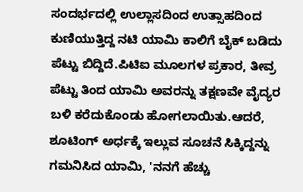ಸಂದರ್ಭದಲ್ಲಿ ಉಲ್ಲಾಸದಿಂದ ಉತ್ಸಾಹದಿಂದ ಕುಣಿಯುತ್ತಿದ್ದ ನಟಿ ಯಾಮಿ ಕಾಲಿಗೆ ಬೈಕ್ ಬಡಿದು ಪೆಟ್ಟು ಬಿದ್ದಿದೆ.ಪಿಟಿಐ ಮೂಲಗಳ ಪ್ರಕಾರ, ತೀವ್ರ ಪೆಟ್ಟು ತಿಂದ ಯಾಮಿ ಅವರನ್ನು ತಕ್ಷಣವೇ ವೈದ್ಯರ ಬಳಿ ಕರೆದುಕೊಂಡು ಹೋಗಲಾಯಿತು.ಆದರೆ, ಶೂಟಿಂಗ್ ಅರ್ಧಕ್ಕೆ ಇಲ್ಲುವ ಸೂಚನೆ ಸಿಕ್ಕಿದ್ದನ್ನು ಗಮನಿಸಿದ ಯಾಮಿ, 'ನನಗೆ ಹೆಚ್ಚು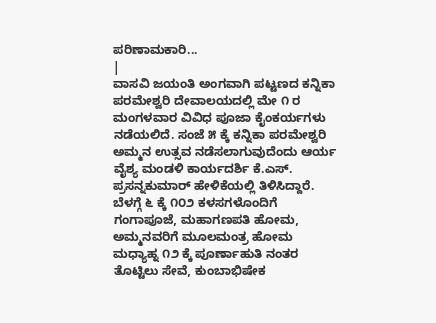ಪರಿಣಾಮಕಾರಿ...
|
ವಾಸವಿ ಜಯಂತಿ ಅಂಗವಾಗಿ ಪಟ್ಟಣದ ಕನ್ನಿಕಾ ಪರಮೇಶ್ವರಿ ದೇವಾಲಯದಲ್ಲಿ ಮೇ ೧ ರ ಮಂಗಳವಾರ ವಿವಿಧ ಪೂಜಾ ಕೈಂಕರ್ಯಗಳು ನಡೆಯಲಿದೆ. ಸಂಜೆ ೫ ಕ್ಕೆ ಕನ್ನಿಕಾ ಪರಮೇಶ್ವರಿ ಅಮ್ಮನ ಉತ್ಸವ ನಡೆಸಲಾಗುವುದೆಂದು ಆರ್ಯ ವೈಶ್ಯ ಮಂಡಳಿ ಕಾರ್ಯದರ್ಶಿ ಕೆ.ಎಸ್. ಪ್ರಸನ್ನಕುಮಾರ್ ಹೇಳಿಕೆಯಲ್ಲಿ ತಿಳಿಸಿದ್ದಾರೆ. ಬೆಳಗ್ಗೆ ೬ ಕ್ಕೆ ೧೦೨ ಕಳಸಗಳೊಂದಿಗೆ ಗಂಗಾಪೂಜೆ, ಮಹಾಗಣಪತಿ ಹೋಮ, ಅಮ್ಮನವರಿಗೆ ಮೂಲಮಂತ್ರ ಹೋಮ ಮಧ್ಯಾಹ್ನ ೧೨ ಕ್ಕೆ ಪೂರ್ಣಾಹುತಿ ನಂತರ ತೊಟ್ಟಿಲು ಸೇವೆ, ಕುಂಬಾಭಿಷೇಕ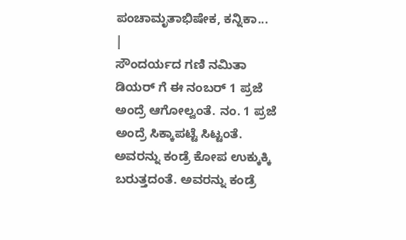ಪಂಚಾಮೃತಾಭಿಷೇಕ, ಕನ್ನಿಕಾ...
|
ಸೌಂದರ್ಯದ ಗಣಿ ನಮಿತಾ ಡಿಯರ್ ಗೆ ಈ ನಂಬರ್ 1 ಪ್ರಜೆ ಅಂದ್ರೆ ಆಗೋಲ್ವಂತೆ. ನಂ. 1 ಪ್ರಜೆ ಅಂದ್ರೆ ಸಿಕ್ಕಾಪಟ್ಟೆ ಸಿಟ್ಟಂತೆ. ಅವರನ್ನು ಕಂಡ್ರೆ ಕೋಪ ಉಕ್ಕುಕ್ಕಿ ಬರುತ್ತದಂತೆ. ಅವರನ್ನು ಕಂಡ್ರೆ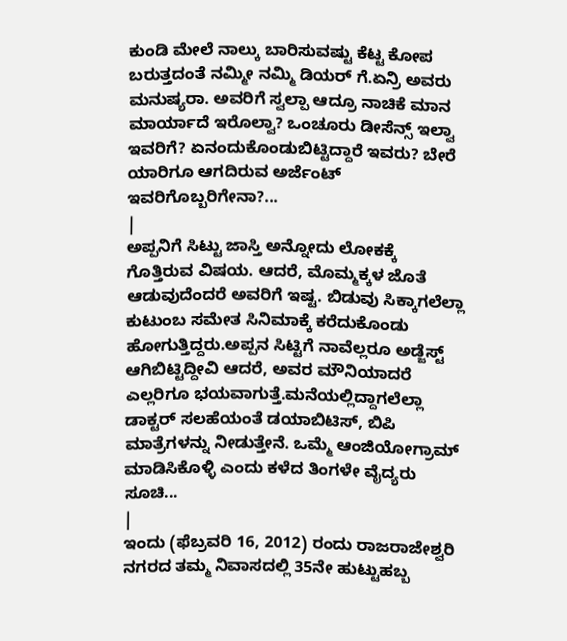ಕುಂಡಿ ಮೇಲೆ ನಾಲ್ಕು ಬಾರಿಸುವಷ್ಟು ಕೆಟ್ಟ ಕೋಪ ಬರುತ್ತದಂತೆ ನಮ್ಮೀ ನಮ್ಮಿ ಡಿಯರ್ ಗೆ.ಏನ್ರಿ ಅವರು ಮನುಷ್ಯರಾ. ಅವರಿಗೆ ಸ್ವಲ್ಪಾ ಆದ್ರೂ ನಾಚಿಕೆ ಮಾನ ಮಾರ್ಯಾದೆ ಇರೊಲ್ವಾ? ಒಂಚೂರು ಡೀಸೆನ್ಸ್ ಇಲ್ವಾ ಇವರಿಗೆ? ಏನಂದುಕೊಂಡುಬಿಟ್ಟಿದ್ದಾರೆ ಇವರು? ಬೇರೆ ಯಾರಿಗೂ ಆಗದಿರುವ ಅರ್ಜೆಂಟ್ ಇವರಿಗೊಬ್ಬರಿಗೇನಾ?...
|
ಅಪ್ಪನಿಗೆ ಸಿಟ್ಟು ಜಾಸ್ತಿ ಅನ್ನೋದು ಲೋಕಕ್ಕೆ ಗೊತ್ತಿರುವ ವಿಷಯ. ಆದರೆ, ಮೊಮ್ಮಕ್ಕಳ ಜೊತೆ ಆಡುವುದೆಂದರೆ ಅವರಿಗೆ ಇಷ್ಟ. ಬಿಡುವು ಸಿಕ್ಕಾಗಲೆಲ್ಲಾ ಕುಟುಂಬ ಸಮೇತ ಸಿನಿಮಾಕ್ಕೆ ಕರೆದುಕೊಂಡು ಹೋಗುತ್ತಿದ್ದರು.ಅಪ್ಪನ ಸಿಟ್ಟಿಗೆ ನಾವೆಲ್ಲರೂ ಅಡ್ಜೆಸ್ಟ್ ಆಗಿಬಿಟ್ಟಿದ್ದೀವಿ ಆದರೆ, ಅವರ ಮೌನಿಯಾದರೆ ಎಲ್ಲರಿಗೂ ಭಯವಾಗುತ್ತೆ.ಮನೆಯಲ್ಲಿದ್ದಾಗಲೆಲ್ಲಾ ಡಾಕ್ಟರ್ ಸಲಹೆಯಂತೆ ಡಯಾಬಿಟಿಸ್, ಬಿಪಿ ಮಾತ್ರೆಗಳನ್ನು ನೀಡುತ್ತೇನೆ. ಒಮ್ಮೆ ಆಂಜಿಯೋಗ್ರಾಮ್ ಮಾಡಿಸಿಕೊಳ್ಳಿ ಎಂದು ಕಳೆದ ತಿಂಗಳೇ ವೈದ್ಯರು ಸೂಚಿ...
|
ಇಂದು (ಫೆಬ್ರವರಿ 16, 2012) ರಂದು ರಾಜರಾಜೇಶ್ವರಿ ನಗರದ ತಮ್ಮ ನಿವಾಸದಲ್ಲಿ 35ನೇ ಹುಟ್ಟುಹಬ್ಬ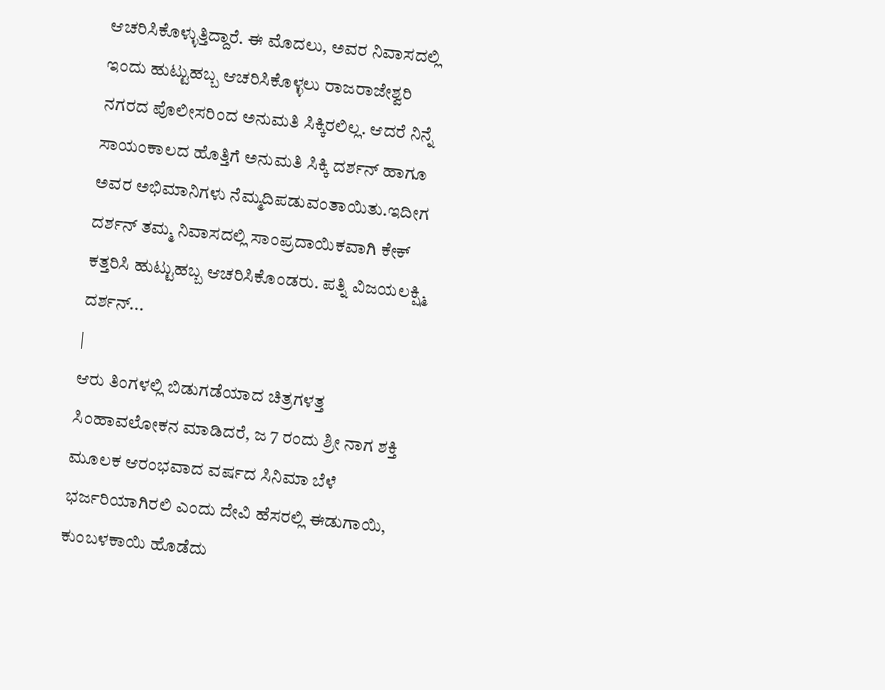ಆಚರಿಸಿಕೊಳ್ಳುತ್ತಿದ್ದಾರೆ. ಈ ಮೊದಲು, ಅವರ ನಿವಾಸದಲ್ಲಿ ಇಂದು ಹುಟ್ಟುಹಬ್ಬ ಆಚರಿಸಿಕೊಳ್ಳಲು ರಾಜರಾಜೇಶ್ವರಿ ನಗರದ ಪೊಲೀಸರಿಂದ ಅನುಮತಿ ಸಿಕ್ಕಿರಲಿಲ್ಲ. ಆದರೆ ನಿನ್ನೆ ಸಾಯಂಕಾಲದ ಹೊತ್ತಿಗೆ ಅನುಮತಿ ಸಿಕ್ಕಿ ದರ್ಶನ್ ಹಾಗೂ ಅವರ ಅಭಿಮಾನಿಗಳು ನೆಮ್ಮದಿಪಡುವಂತಾಯಿತು.ಇದೀಗ ದರ್ಶನ್ ತಮ್ಮ ನಿವಾಸದಲ್ಲಿ ಸಾಂಪ್ರದಾಯಿಕವಾಗಿ ಕೇಕ್ ಕತ್ತರಿಸಿ ಹುಟ್ಟುಹಬ್ಬ ಆಚರಿಸಿಕೊಂಡರು. ಪತ್ನಿ ವಿಜಯಲಕ್ಷ್ಮಿ ದರ್ಶನ್...
|
ಆರು ತಿಂಗಳಲ್ಲಿ ಬಿಡುಗಡೆಯಾದ ಚಿತ್ರಗಳತ್ತ ಸಿಂಹಾವಲೋಕನ ಮಾಡಿದರೆ, ಜ 7 ರಂದು ಶ್ರೀ ನಾಗ ಶಕ್ತಿ ಮೂಲಕ ಆರಂಭವಾದ ವರ್ಷದ ಸಿನಿಮಾ ಬೆಳೆ ಭರ್ಜರಿಯಾಗಿರಲಿ ಎಂದು ದೇವಿ ಹೆಸರಲ್ಲಿ ಈಡುಗಾಯಿ, ಕುಂಬಳಕಾಯಿ ಹೊಡೆದು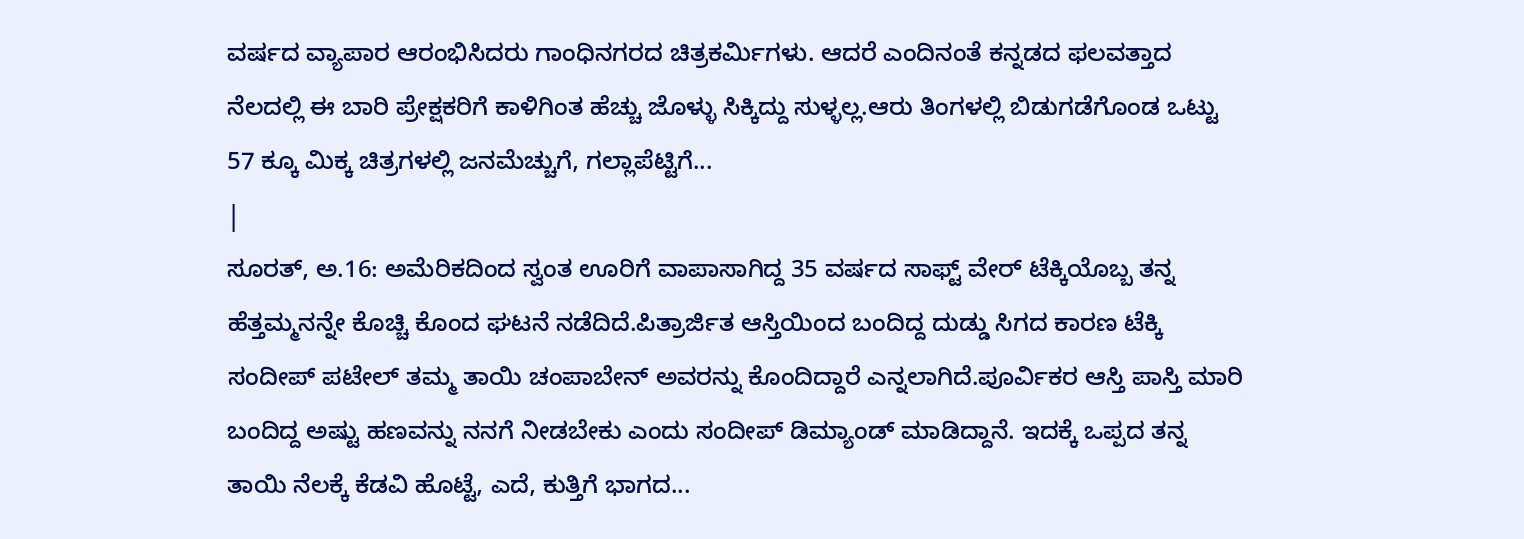ವರ್ಷದ ವ್ಯಾಪಾರ ಆರಂಭಿಸಿದರು ಗಾಂಧಿನಗರದ ಚಿತ್ರಕರ್ಮಿಗಳು. ಆದರೆ ಎಂದಿನಂತೆ ಕನ್ನಡದ ಫಲವತ್ತಾದ ನೆಲದಲ್ಲಿ ಈ ಬಾರಿ ಪ್ರೇಕ್ಷಕರಿಗೆ ಕಾಳಿಗಿಂತ ಹೆಚ್ಚು ಜೊಳ್ಳು ಸಿಕ್ಕಿದ್ದು ಸುಳ್ಳಲ್ಲ.ಆರು ತಿಂಗಳಲ್ಲಿ ಬಿಡುಗಡೆಗೊಂಡ ಒಟ್ಟು 57 ಕ್ಕೂ ಮಿಕ್ಕ ಚಿತ್ರಗಳಲ್ಲಿ ಜನಮೆಚ್ಚುಗೆ, ಗಲ್ಲಾಪೆಟ್ಟಿಗೆ...
|
ಸೂರತ್, ಅ.16: ಅಮೆರಿಕದಿಂದ ಸ್ವಂತ ಊರಿಗೆ ವಾಪಾಸಾಗಿದ್ದ 35 ವರ್ಷದ ಸಾಫ್ಟ್ ವೇರ್ ಟೆಕ್ಕಿಯೊಬ್ಬ ತನ್ನ ಹೆತ್ತಮ್ಮನನ್ನೇ ಕೊಚ್ಚಿ ಕೊಂದ ಘಟನೆ ನಡೆದಿದೆ.ಪಿತ್ರಾರ್ಜಿತ ಆಸ್ತಿಯಿಂದ ಬಂದಿದ್ದ ದುಡ್ಡು ಸಿಗದ ಕಾರಣ ಟೆಕ್ಕಿ ಸಂದೀಪ್ ಪಟೇಲ್ ತಮ್ಮ ತಾಯಿ ಚಂಪಾಬೇನ್ ಅವರನ್ನು ಕೊಂದಿದ್ದಾರೆ ಎನ್ನಲಾಗಿದೆ.ಪೂರ್ವಿಕರ ಆಸ್ತಿ ಪಾಸ್ತಿ ಮಾರಿ ಬಂದಿದ್ದ ಅಷ್ಟು ಹಣವನ್ನು ನನಗೆ ನೀಡಬೇಕು ಎಂದು ಸಂದೀಪ್ ಡಿಮ್ಯಾಂಡ್ ಮಾಡಿದ್ದಾನೆ. ಇದಕ್ಕೆ ಒಪ್ಪದ ತನ್ನ ತಾಯಿ ನೆಲಕ್ಕೆ ಕೆಡವಿ ಹೊಟ್ಟೆ, ಎದೆ, ಕುತ್ತಿಗೆ ಭಾಗದ...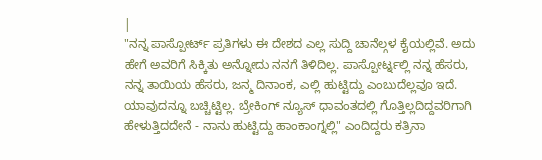|
"ನನ್ನ ಪಾಸ್ಪೋರ್ಟ್ ಪ್ರತಿಗಳು ಈ ದೇಶದ ಎಲ್ಲ ಸುದ್ದಿ ಚಾನೆಲ್ಗಳ ಕೈಯಲ್ಲಿವೆ. ಅದು ಹೇಗೆ ಅವರಿಗೆ ಸಿಕ್ಕಿತು ಅನ್ನೋದು ನನಗೆ ತಿಳಿದಿಲ್ಲ. ಪಾಸ್ಪೋರ್ಟ್ನಲ್ಲಿ ನನ್ನ ಹೆಸರು, ನನ್ನ ತಾಯಿಯ ಹೆಸರು, ಜನ್ಮ ದಿನಾಂಕ, ಎಲ್ಲಿ ಹುಟ್ಟಿದ್ದು ಎಂಬುದೆಲ್ಲವೂ ಇದೆ. ಯಾವುದನ್ನೂ ಬಚ್ಚಿಟ್ಟಿಲ್ಲ. ಬ್ರೇಕಿಂಗ್ ನ್ಯೂಸ್ ಧಾವಂತದಲ್ಲಿ ಗೊತ್ತಿಲ್ಲದಿದ್ದವರಿಗಾಗಿ ಹೇಳುತ್ತಿದದೇನೆ - ನಾನು ಹುಟ್ಟಿದ್ದು ಹಾಂಕಾಂಗ್ನಲ್ಲಿ" ಎಂದಿದ್ದರು ಕತ್ರಿನಾ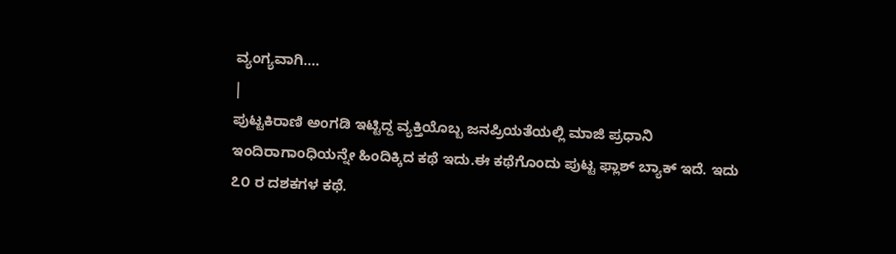ವ್ಯಂಗ್ಯವಾಗಿ....
|
ಪುಟ್ಟಕಿರಾಣಿ ಅಂಗಡಿ ಇಟ್ಟಿದ್ದ ವ್ಯಕ್ತಿಯೊಬ್ಬ ಜನಪ್ರಿಯತೆಯಲ್ಲಿ ಮಾಜಿ ಪ್ರಧಾನಿ ಇಂದಿರಾಗಾಂಧಿಯನ್ನೇ ಹಿಂದಿಕ್ಕಿದ ಕಥೆ ಇದು.ಈ ಕಥೆಗೊಂದು ಪುಟ್ಟ ಫ್ಲಾಶ್ ಬ್ಯಾಕ್ ಇದೆ. ಇದು ೭೦ ರ ದಶಕಗಳ ಕಥೆ.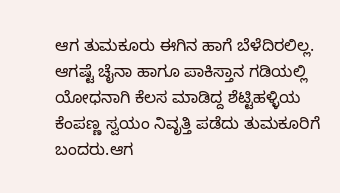ಆಗ ತುಮಕೂರು ಈಗಿನ ಹಾಗೆ ಬೆಳೆದಿರಲಿಲ್ಲ. ಆಗಷ್ಟೆ ಚೈನಾ ಹಾಗೂ ಪಾಕಿಸ್ತಾನ ಗಡಿಯಲ್ಲಿ ಯೋಧನಾಗಿ ಕೆಲಸ ಮಾಡಿದ್ದ ಶೆಟ್ಟಿಹಳ್ಳಿಯ ಕೆಂಪಣ್ಣ ಸ್ವಯಂ ನಿವೃತ್ತಿ ಪಡೆದು ತುಮಕೂರಿಗೆ ಬಂದರು.ಆಗ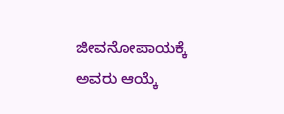ಜೀವನೋಪಾಯಕ್ಕೆ ಅವರು ಆಯ್ಕೆ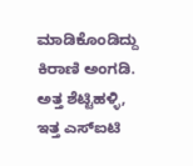ಮಾಡಿಕೊಂಡಿದ್ದು ಕಿರಾಣಿ ಅಂಗಡಿ. ಅತ್ತ ಶೆಟ್ಟಿಹಳ್ಳಿ, ಇತ್ತ ಎಸ್ಐಟಿ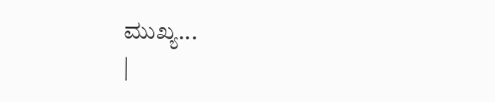ಮುಖ್ಯ...
|